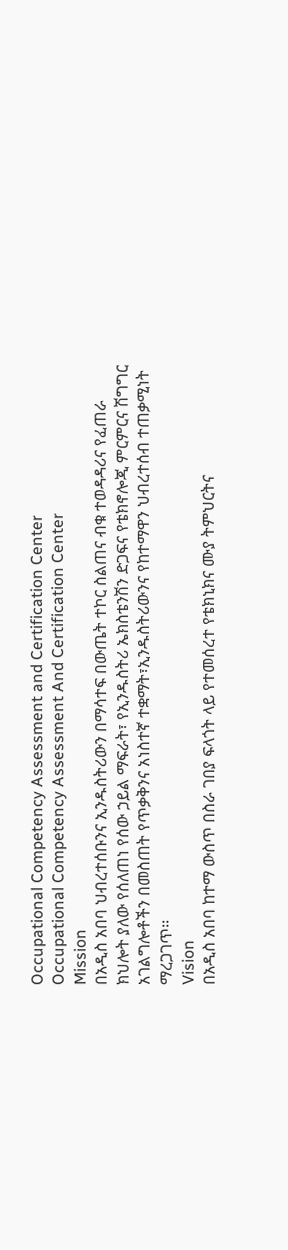Occupational Competency Assessment and Certification Center
Occupational Competency Assessment And Certification Center
Mission
በአዲስ አበባ ህብረተሰቡንና ኢንዱስትሪውን በማሳተፍ በውጤት ተኮር ስልጠና ብቁ ተወዳዳሪና የፈጠራ ክህሎት ያለው የሰለጠነ የሰው ኃይል ማፍራት፣ የኢንዱስትሪ ኤክስቴንሽን ድጋፍና የቴክኖሎጂ ምርምርና ሽግግር አገልግሎቶችን በመስጠት የጥቃቅንና አነስተኛ ተቋማት፣ኢንዱስትሪውንና የከተማዋን ህብረተሰብ ተጠቃሚነት ማረጋገጥ፡፡
Vision
በአዲስ አበባ ከተማ ውስጥ በስራ ገበያ ፍላጎት ላይ የተመሰረተ የቴክኒክና ሙያ ትምህርትና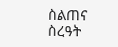ስልጠና ስረዓት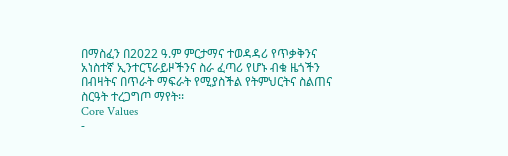በማስፈን በ2022 ዓ.ም ምርታማና ተወዳዳሪ የጥቃቅንና አነስተኛ ኢንተርፕራይዞችንና ስራ ፈጣሪ የሆኑ ብቁ ዜጎችን በብዛትና በጥራት ማፍራት የሚያስችል የትምህርትና ስልጠና ስርዓት ተረጋግጦ ማየት፡፡
Core Values
-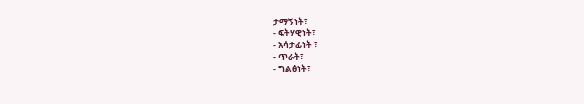ታማኝነት፣
- ፍትሃዊነት፣
- አሳታፊነት ፣
- ጥራት፣
- ግልፅነት፣